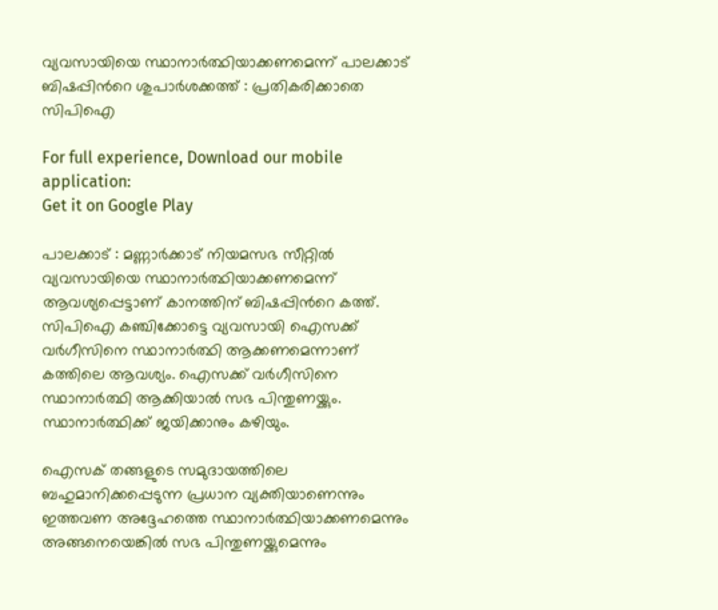വ്യവസായിയെ സ്ഥാനാര്‍ത്ഥിയാക്കണമെന്ന് പാലക്കാട് ബിഷപ്പിന്‍റെ ശുപാര്‍ശക്കത്ത് : പ്രതികരിക്കാതെ സിപിഐ

For full experience, Download our mobile application:
Get it on Google Play

പാലക്കാട് : മണ്ണാര്‍ക്കാട് നിയമസഭ സീറ്റില്‍ വ്യവസായിയെ സ്ഥാനാര്‍ത്ഥിയാക്കണമെന്ന് ആവശ്യപ്പെട്ടാണ് കാനത്തിന് ബിഷപ്പിന്‍റെ കത്ത്. സിപിഐ കഞ്ചിക്കോട്ടെ വ്യവസായി ഐസക്ക് വര്‍ഗീസിനെ സ്ഥാനാര്‍ത്ഥി ആക്കണമെന്നാണ് കത്തിലെ ആവശ്യം. ഐസക്ക് വര്‍ഗീസിനെ സ്ഥാനാര്‍ത്ഥി ആക്കിയാല്‍ സഭ പിന്തുണയ്ക്കും. സ്ഥാനാര്‍ത്ഥിക്ക് ജയിക്കാനും കഴിയും.

ഐസക് തങ്ങളുടെ സമുദായത്തിലെ ബഹുമാനിക്കപ്പെടുന്ന പ്രധാന വ്യക്തിയാണെന്നും ഇത്തവണ അദ്ദേഹത്തെ സ്ഥാനാര്‍ത്ഥിയാക്കണമെന്നും അങ്ങനെയെങ്കില്‍ സഭ പിന്തുണയ്ക്കുമെന്നും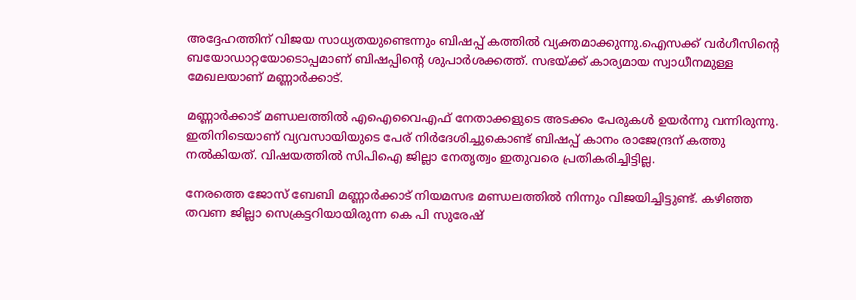അദ്ദേഹത്തിന് വിജയ സാധ്യതയുണ്ടെന്നും ബിഷപ്പ് കത്തില്‍ വ്യക്തമാക്കുന്നു.ഐസക്ക് വര്‍ഗീസിന്‍റെ ബയോഡാറ്റയോടൊപ്പമാണ് ബിഷപ്പിന്‍റെ ശുപാര്‍ശക്കത്ത്. സഭയ്ക്ക് കാര്യമായ സ്വാധീനമുള്ള മേഖലയാണ് മണ്ണാര്‍ക്കാട്.

മണ്ണാര്‍ക്കാട് മണ്ഡലത്തില്‍ എഐവൈഎഫ് നേതാക്കളുടെ അടക്കം പേരുകള്‍ ഉയര്‍ന്നു വന്നിരുന്നു. ഇതിനിടെയാണ് വ്യവസായിയുടെ പേര് നിര്‍ദേശിച്ചുകൊണ്ട് ബിഷപ്പ് കാനം രാജേന്ദ്രന് കത്തു നല്‍കിയത്. വിഷയത്തില്‍ സിപിഐ ജില്ലാ നേതൃത്വം ഇതുവരെ പ്രതികരിച്ചിട്ടില്ല.

നേരത്തെ ജോസ് ബേബി മണ്ണാര്‍ക്കാട് നിയമസഭ മണ്ഡലത്തില്‍ നിന്നും വിജയിച്ചിട്ടുണ്ട്. കഴിഞ്ഞ തവണ ജില്ലാ സെക്രട്ടറിയായിരുന്ന കെ പി സുരേഷ്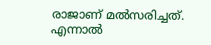രാജാണ് മല്‍സരിച്ചത്. എന്നാല്‍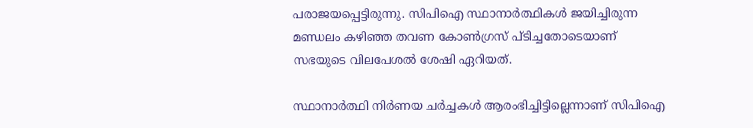പരാജയപ്പെട്ടിരുന്നു. സിപിഐ സ്ഥാനാര്‍ത്ഥികള്‍ ജയിച്ചിരുന്ന മണ്ഡലം കഴിഞ്ഞ തവണ കോണ്‍ഗ്രസ് പ്ടിച്ചതോടെയാണ് സഭയുടെ വിലപേശല്‍ ശേഷി ഏറിയത്.

സ്ഥാനാര്‍ത്ഥി നിര്‍ണയ ചര്‍ച്ചകള്‍ ആരംഭിച്ചിട്ടില്ലെന്നാണ് സിപിഐ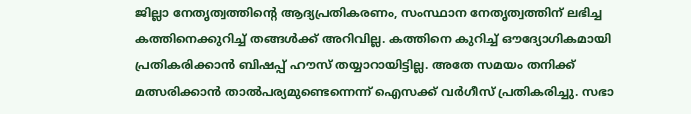ജില്ലാ നേതൃത്വത്തിന്റെ ആദ്യപ്രതികരണം, സംസ്ഥാന നേതൃത്വത്തിന് ലഭിച്ച കത്തിനെക്കുറിച്ച്‌ തങ്ങള്‍ക്ക് അറിവില്ല. കത്തിനെ കുറിച്ച്‌ ഔദ്യോഗികമായി പ്രതികരിക്കാന്‍ ബിഷപ്പ് ഹൗസ് തയ്യാറായിട്ടില്ല. അതേ സമയം തനിക്ക് മത്സരിക്കാന്‍ താല്‍പര്യമുണ്ടെന്നെന്ന് ഐസക്ക് വര്‍ഗീസ് പ്രതികരിച്ചു. സഭാ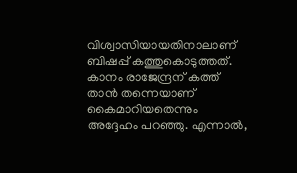വിശ്വാസിയായതിനാലാണ് ബിഷപ്പ് കത്തുകൊടുത്തത്. കാനം രാജേന്ദ്രന് കത്ത് താന്‍ തന്നെയാണ് കൈമാറിയതെന്നും അദ്ദേഹം പറഞ്ഞു. എന്നാല്‍,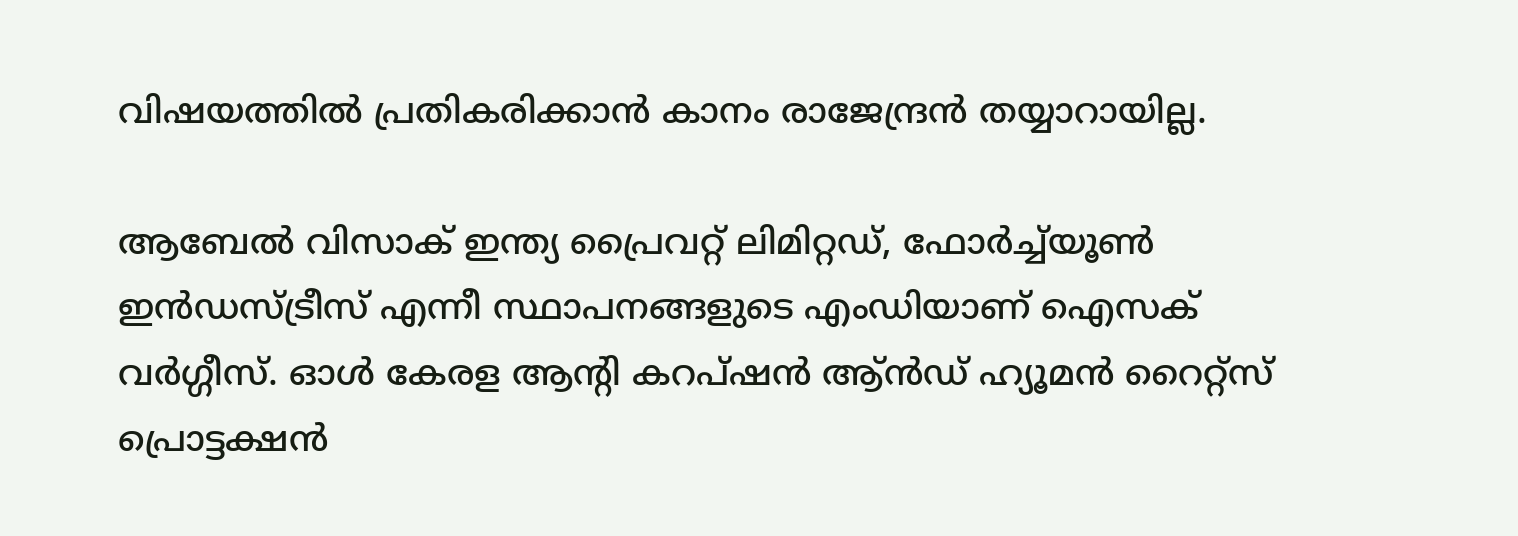വിഷയത്തില്‍ പ്രതികരിക്കാന്‍ കാനം രാജേന്ദ്രന്‍ തയ്യാറായില്ല.

ആബേല്‍ വിസാക് ഇന്ത്യ പ്രൈവറ്റ് ലിമിറ്റഡ്, ഫോര്‍ച്ച്‌യൂണ്‍ ഇന്‍ഡസ്ട്രീസ് എന്നീ സ്ഥാപനങ്ങളുടെ എംഡിയാണ് ഐസക് വര്‍ഗ്ഗീസ്. ഓള്‍ കേരള ആന്റി കറപ്ഷന്‍ ആ്ന്‍ഡ് ഹ്യൂമന്‍ റൈറ്റ്‌സ് പ്രൊട്ടക്ഷന്‍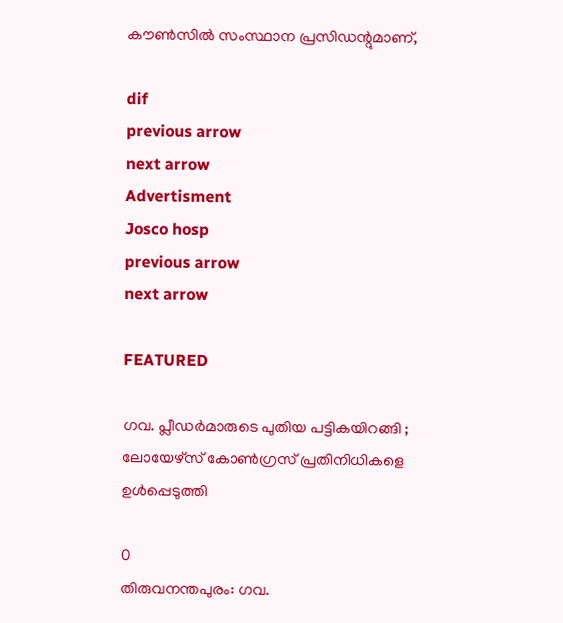കൗണ്‍സില്‍ സംസ്ഥാന പ്രസിഡന്റുമാണ്,

dif
previous arrow
next arrow
Advertisment
Josco hosp
previous arrow
next arrow

FEATURED

ഗവ. പ്ലീഡർമാരുടെ പുതിയ പട്ടികയിറങ്ങി ; ലോയേഴ്സ് കോൺഗ്രസ് പ്രതിനിധികളെ ഉൾപ്പെടുത്തി

0
തിരുവനന്തപുരം: ഗവ.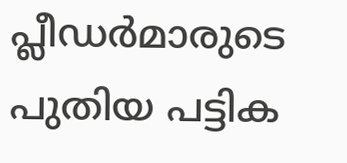പ്ലീഡർമാരുടെ പുതിയ പട്ടിക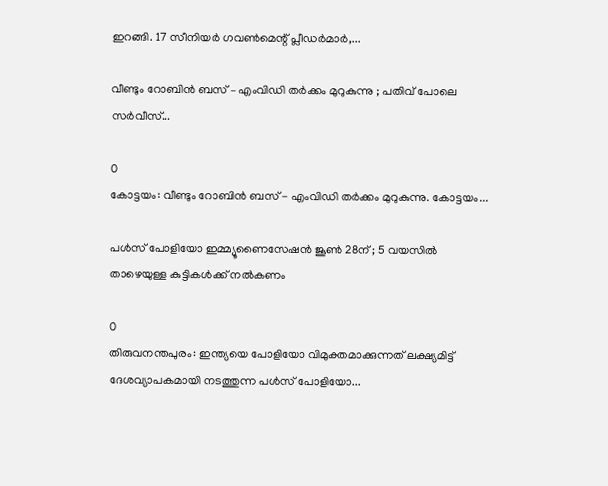ഇറങ്ങി. 17 സീനിയർ ഗവൺമെന്റ് പ്ലീഡർമാർ,...

വീണ്ടും റോബിൻ ബസ് – എംവി‍ഡി തർക്കം മുറുകുന്നു ; പതിവ് പോലെ സർവീസ്...

0
കോട്ടയം: വീണ്ടും റോബിൻ ബസ് - എംവി‍ഡി തർക്കം മുറുകുന്നു. കോട്ടയം...

പൾസ് പോളിയോ ഇമ്മ്യൂണൈസേഷൻ ജൂൺ 28ന് ; 5 വയസിൽ താഴെയുള്ള കുട്ടികൾക്ക് നൽകണം

0
തിരുവനന്തപുരം: ഇന്ത്യയെ പോളിയോ വിമുക്തമാക്കുന്നത് ലക്ഷ്യമിട്ട് ദേശവ്യാപകമായി നടത്തുന്ന പൾസ് പോളിയോ...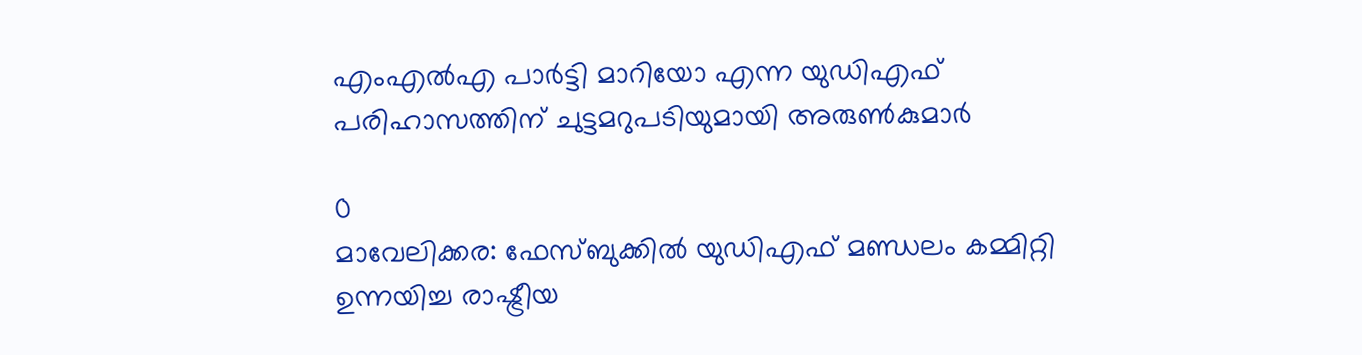എംഎൽഎ പാർട്ടി മാറിയോ എന്ന യുഡിഎഫ് പരിഹാസത്തിന് ചുട്ടമറുപടിയുമായി അരുൺകുമാർ

0
മാവേലിക്കര: ഫേസ്ബുക്കിൽ യുഡിഎഫ് മണ്ഡലം കമ്മിറ്റി ഉന്നയിച്ച രാഷ്ട്രീയ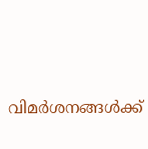വിമർശനങ്ങൾക്ക്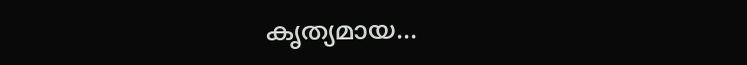കൃത്യമായ...